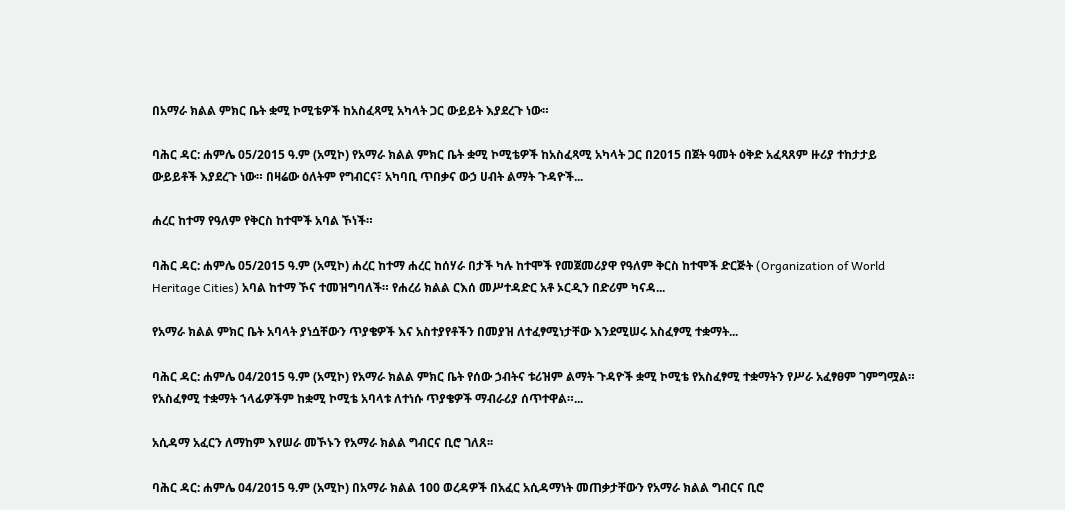በአማራ ክልል ምክር ቤት ቋሚ ኮሚቴዎች ከአስፈጻሚ አካላት ጋር ውይይት እያደረጉ ነው።

ባሕር ዳር: ሐምሌ 05/2015 ዓ.ም (አሚኮ) የአማራ ክልል ምክር ቤት ቋሚ ኮሚቴዎች ከአስፈጻሚ አካላት ጋር በ2015 በጀት ዓመት ዕቅድ አፈጻጸም ዙሪያ ተከታታይ ውይይቶች እያደረጉ ነው። በዛሬው ዕለትም የግብርና፣ አካባቢ ጥበቃና ውኃ ሀብት ልማት ጉዳዮች...

ሐረር ከተማ የዓለም የቅርስ ከተሞች አባል ኾነች።

ባሕር ዳር: ሐምሌ 05/2015 ዓ.ም (አሚኮ) ሐረር ከተማ ሐረር ከሰሃራ በታች ካሉ ከተሞች የመጀመሪያዋ የዓለም ቅርስ ከተሞች ድርጅት (Organization of World Heritage Cities) አባል ከተማ ኾና ተመዝግባለች። የሐረሪ ክልል ርእሰ መሥተዳድር አቶ ኦርዲን በድሪም ካናዳ...

የአማራ ክልል ምክር ቤት አባላት ያነሷቸውን ጥያቄዎች እና አስተያየቶችን በመያዝ ለተፈፃሚነታቸው እንደሚሠሩ አስፈፃሚ ተቋማት...

ባሕር ዳር: ሐምሌ 04/2015 ዓ.ም (አሚኮ) የአማራ ክልል ምክር ቤት የሰው ኃብትና ቱሪዝም ልማት ጉዳዮች ቋሚ ኮሚቴ የአስፈፃሚ ተቋማትን የሥራ አፈፃፀም ገምግሟል። የአስፈፃሚ ተቋማት ኀላፊዎችም ከቋሚ ኮሚቴ አባላቱ ለተነሱ ጥያቄዎች ማብራሪያ ሰጥተዋል።...

አሲዳማ አፈርን ለማከም እየሠራ መኾኑን የአማራ ክልል ግብርና ቢሮ ገለጸ፡፡

ባሕር ዳር: ሐምሌ 04/2015 ዓ.ም (አሚኮ) በአማራ ክልል 100 ወረዳዎች በአፈር አሲዳማነት መጠቃታቸውን የአማራ ክልል ግብርና ቢሮ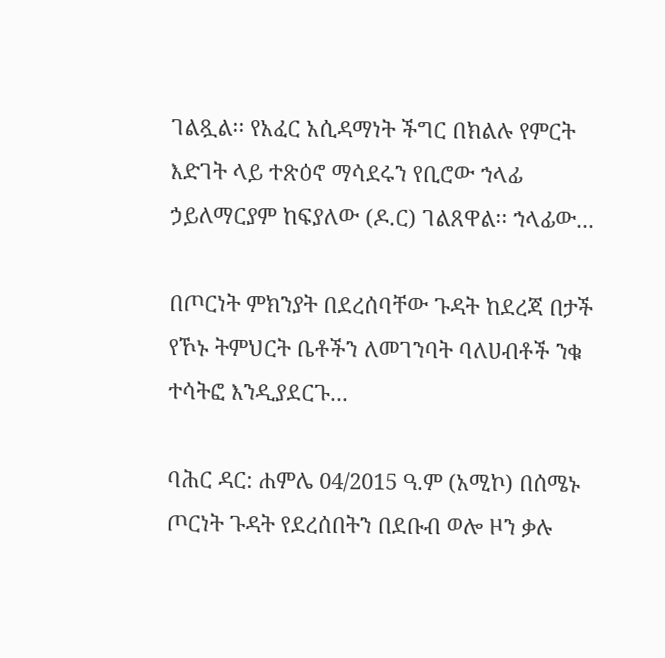ገልጿል፡፡ የአፈር አሲዳማነት ችግር በክልሉ የምርት እድገት ላይ ተጽዕኖ ማሳደሩን የቢሮው ኀላፊ ኃይለማርያም ከፍያለው (ዶ.ር) ገልጸዋል፡፡ ኀላፊው...

በጦርነት ምክንያት በደረሰባቸው ጉዳት ከደረጃ በታች የኾኑ ትምህርት ቤቶችን ለመገንባት ባለሀብቶች ንቁ ተሳትፎ እንዲያደርጉ...

ባሕር ዳር: ሐምሌ 04/2015 ዓ.ም (አሚኮ) በሰሜኑ ጦርነት ጉዳት የደረሰበትን በደቡብ ወሎ ዞን ቃሉ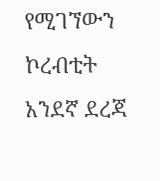የሚገኘውን ኮረብቲት አንደኛ ደረጃ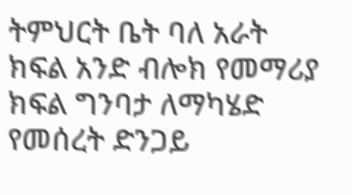ትምህርት ቤት ባለ አራት ክፍል አንድ ብሎክ የመማሪያ ክፍል ግንባታ ለማካሄድ የመሰረት ድንጋይ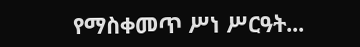የማስቀመጥ ሥነ ሥርዓት...